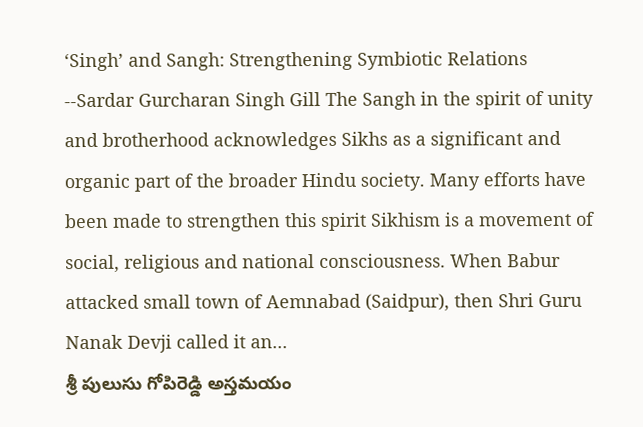‘Singh’ and Sangh: Strengthening Symbiotic Relations
--Sardar Gurcharan Singh Gill The Sangh in the spirit of unity and brotherhood acknowledges Sikhs as a significant and organic part of the broader Hindu society. Many efforts have been made to strengthen this spirit Sikhism is a movement of social, religious and national consciousness. When Babur attacked small town of Aemnabad (Saidpur), then Shri Guru Nanak Devji called it an...
శ్రీ పులుసు గోపిరెడ్డి అస్తమయం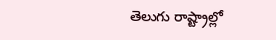తెలుగు రాష్ట్రాల్లో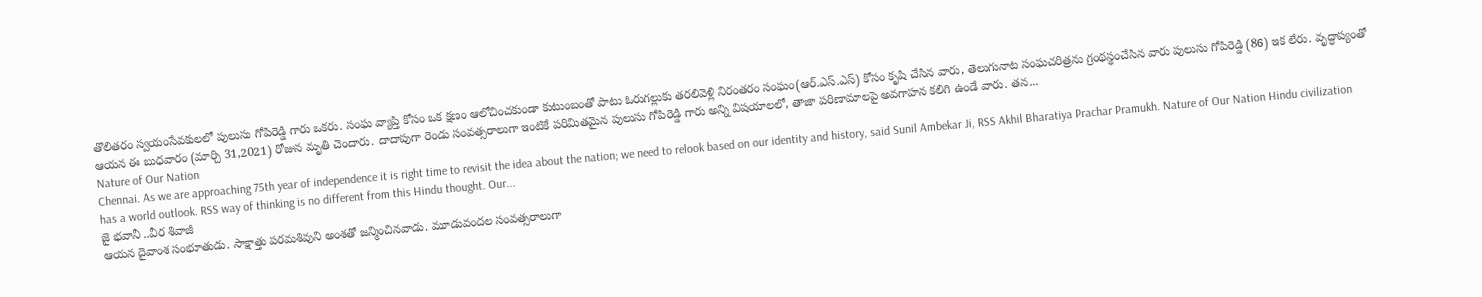తొలితరం స్వయంసేవకులలో పులుసు గోపిరెడ్డి గారు ఒకరు. సంఘ వ్యాప్తి కోసం ఒక క్షణం ఆలోచించకుండా కుటుంబంతో పాటు ఓరుగల్లుకు తరలివెళ్లి నిరంతరం సంఘం(ఆర్.ఎస్.ఎస్) కోసం కృషి చేసిన వారు, తెలుగునాట సంఘచరిత్రను గ్రంథస్థంచేసిన వారు పులుసు గోపిరెడ్డి (86) ఇక లేరు. వృద్ధాప్యంతో ఆయన ఈ బుధవారం (మార్చి 31,2021) రోజున మృతి చెందారు. దాదాపుగా రెండు సంవత్సరాలుగా ఇంటికే పరిమితమైన పులుసు గోపిరెడ్డి గారు అన్ని విషయాలలో, తాజా పరిణామాలపై అవగాహన కలిగి ఉండే వారు. తన...
Nature of Our Nation
Chennai. As we are approaching 75th year of independence it is right time to revisit the idea about the nation; we need to relook based on our identity and history, said Sunil Ambekar Ji, RSS Akhil Bharatiya Prachar Pramukh. Nature of Our Nation Hindu civilization has a world outlook. RSS way of thinking is no different from this Hindu thought. Our...
జై భవానీ ..వీర శివాజీ
ఆయన దైవాంశ సంభూతుడు. సాక్షాత్తు పరమశివుని అంశతో జన్మించినవాడు. మూడువందల సంవత్సరాలుగా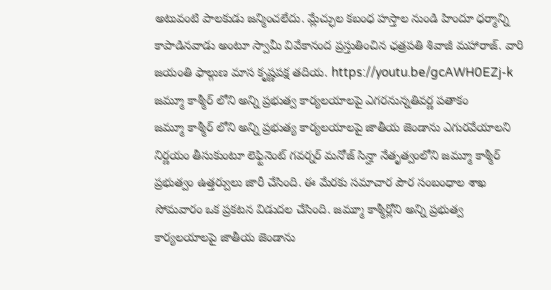అటువంటి పాలకుడు జన్మించలేదు. మ్లేచ్ఛుల కబంధ హస్తాల నుండి హిందూ ధర్మాన్ని కాపాడినవాడు అంటూ స్వామీ వివేకానంద ప్రస్తుతించిన ఛత్రపతి శివాజీ మహారాజ్. వారి జయంతి ఫాల్గుణ మాస కృష్ణపక్ష తదియ. https://youtu.be/gcAWH0EZj-k
జమ్మూ కాశ్మీర్ లోని అన్ని ప్రభుత్వ కార్యలయాలపై ఎగరనున్నతివర్ణ పతాకం
జమ్మూ కాశ్మీర్ లోని అన్ని ప్రభుత్య కార్యలయాలపై జాతీయ జెండాను ఎగురవేయాలని నిర్ణయం తీసుకుంటూ లెఫ్టినెంట్ గవర్నర్ మనోజ్ సిన్హా నేతృత్వంలోని జమ్మూ కాశ్మీర్ ప్రభుత్వం ఉత్తర్వులు జారీ చేసింది. ఈ మేరకు సమాచార పౌర సంబంధాల శాఖ సోమవారం ఒక ప్రకటన విడుదల చేసింది. జమ్మూ కాశ్మీర్లోని అన్ని ప్రభుత్వ కార్యలయాలపై జాతీయ జెండాను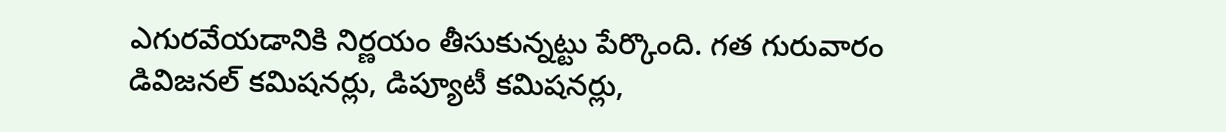ఎగురవేయడానికి నిర్ణయం తీసుకున్నట్టు పేర్కొంది. గత గురువారం డివిజనల్ కమిషనర్లు, డిప్యూటీ కమిషనర్లు,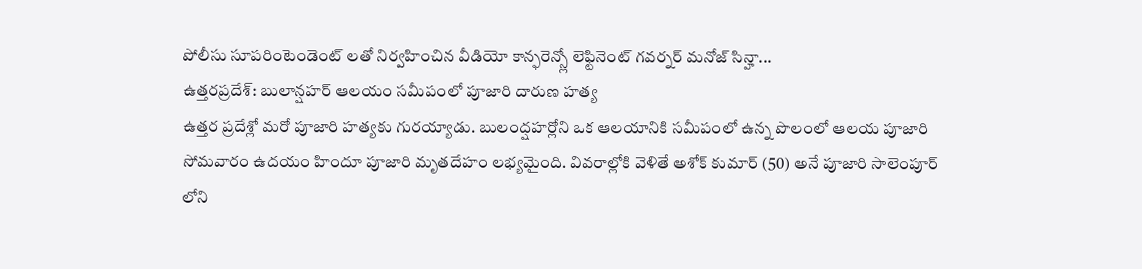పోలీసు సూపరింటెండెంట్ లతో నిర్వహించిన వీడియో కాన్ఫరెన్స్లో లెఫ్టినెంట్ గవర్నర్ మనోజ్ సిన్హా...
ఉత్తరప్రదేశ్: బులాన్షహర్ ఆలయం సమీపంలో పూజారి దారుణ హత్య
ఉత్తర ప్రదేశ్లో మరో పూజారి హత్యకు గురయ్యాడు. బులంద్షహర్లోని ఒక ఆలయానికి సమీపంలో ఉన్న పొలంలో ఆలయ పూజారి సోమవారం ఉదయం హిందూ పూజారి మృతదేహం లభ్యమైంది. వివరాల్లోకి వెళితే అశోక్ కుమార్ (50) అనే పూజారి సాలెంపూర్ లోని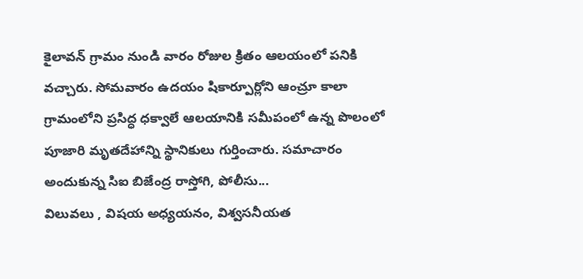కైలావన్ గ్రామం నుండి వారం రోజుల క్రితం ఆలయంలో పనికి వచ్చారు. సోమవారం ఉదయం షికార్పూర్లోని ఆంచ్రూ కాలా గ్రామంలోని ప్రసిద్ధ ధక్వాలే ఆలయానికి సమీపంలో ఉన్న పొలంలో పూజారి మృతదేహాన్ని స్థానికులు గుర్తించారు. సమాచారం అందుకున్న సిఐ బిజేంద్ర రాస్తోగి, పోలీసు...
విలువలు , విషయ అధ్యయనం, విశ్వసనీయత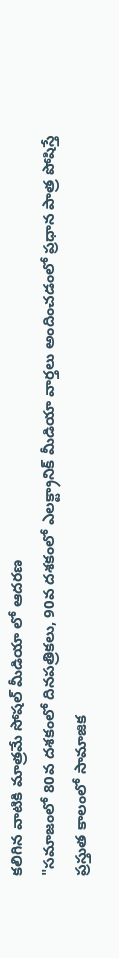కలిగిన వాటికి మాత్రమే సోషల్ మీడియా లో ఆదరణ
"సమాజంలో 80వ దశకంలో దినపత్రికలు, 90వ దశకంలో ఎలక్ట్రానిక్ మీడియా వార్తలు అందించడంలో ప్రధాన పాత్ర పోషిస్తే ప్రస్తుత కాలంలో సామాజిక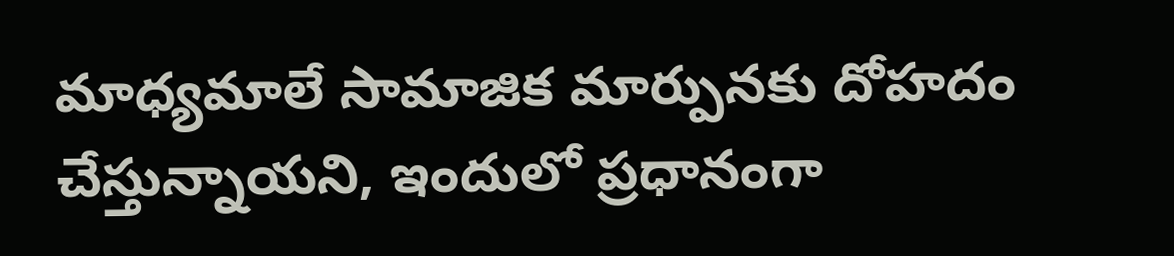మాధ్యమాలే సామాజిక మార్పునకు దోహదం చేస్తున్నాయని, ఇందులో ప్రధానంగా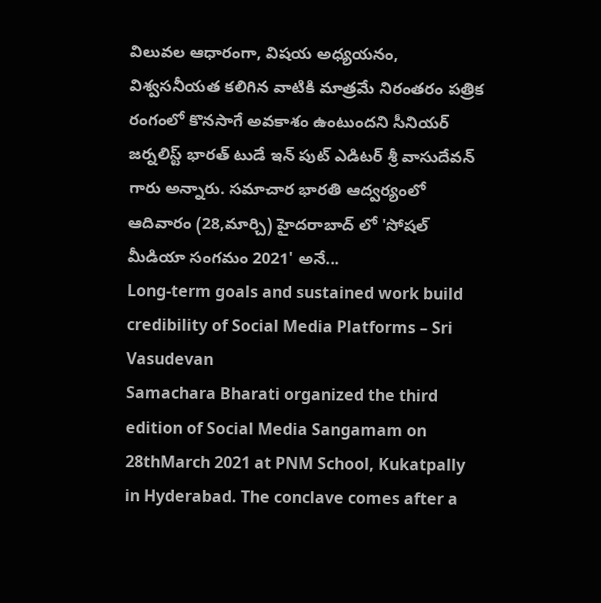విలువల ఆధారంగా, విషయ అధ్యయనం, విశ్వసనీయత కలిగిన వాటికి మాత్రమే నిరంతరం పత్రిక రంగంలో కొనసాగే అవకాశం ఉంటుందని సీనియర్ జర్నలిస్ట్ భారత్ టుడే ఇన్ పుట్ ఎడిటర్ శ్రీ వాసుదేవన్ గారు అన్నారు. సమాచార భారతి ఆద్వర్యంలో ఆదివారం (28,మార్చి) హైదరాబాద్ లో 'సోషల్ మీడియా సంగమం 2021' అనే...
Long-term goals and sustained work build credibility of Social Media Platforms – Sri Vasudevan
Samachara Bharati organized the third edition of Social Media Sangamam on 28thMarch 2021 at PNM School, Kukatpally in Hyderabad. The conclave comes after a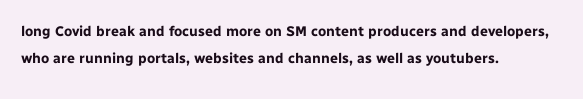long Covid break and focused more on SM content producers and developers, who are running portals, websites and channels, as well as youtubers.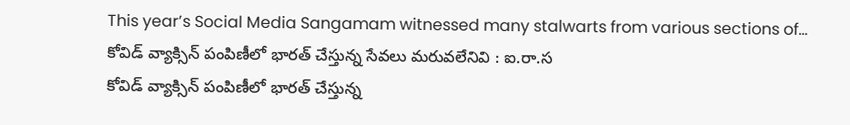This year’s Social Media Sangamam witnessed many stalwarts from various sections of...
కోవిడ్ వ్యాక్సిన్ పంపిణీలో భారత్ చేస్తున్న సేవలు మరువలేనివి : ఐ.రా.స
కోవిడ్ వ్యాక్సిన్ పంపిణీలో భారత్ చేస్తున్న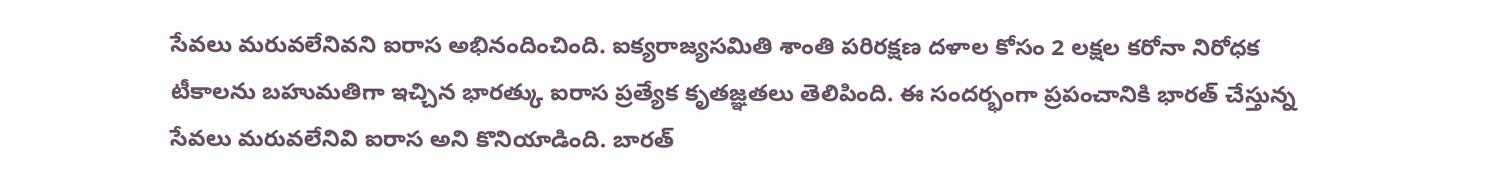సేవలు మరువలేనివని ఐరాస అభినందించింది. ఐక్యరాజ్యసమితి శాంతి పరిరక్షణ దళాల కోసం 2 లక్షల కరోనా నిరోధక టీకాలను బహుమతిగా ఇచ్చిన భారత్కు ఐరాస ప్రత్యేక కృతజ్ఞతలు తెలిపింది. ఈ సందర్భంగా ప్రపంచానికి భారత్ చేస్తున్న సేవలు మరువలేనివి ఐరాస అని కొనియాడింది. బారత్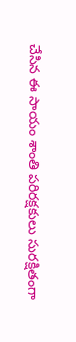చేసిన ఈ సాయం శాంతి పరిరక్షకులు సురక్షితంగా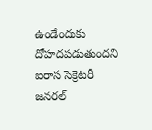ఉండేందుకు దోహదపడుతుందని ఐరాస సెక్రెటరీ జనరల్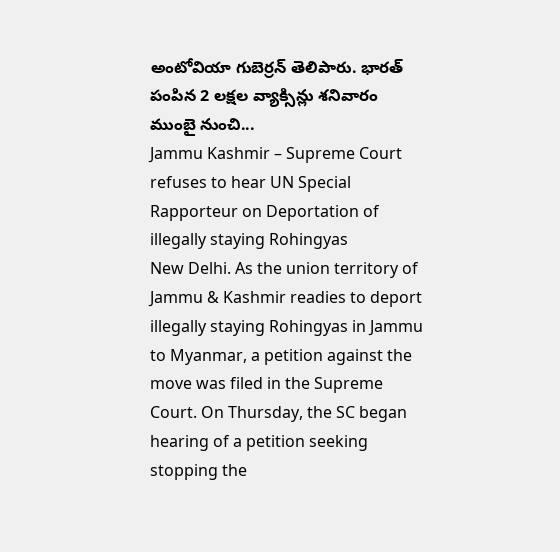అంటోవియా గుబెర్రన్ తెలిపారు. భారత్ పంపిన 2 లక్షల వ్యాక్సిన్లు శనివారం ముంబై నుంచి...
Jammu Kashmir – Supreme Court refuses to hear UN Special Rapporteur on Deportation of illegally staying Rohingyas
New Delhi. As the union territory of Jammu & Kashmir readies to deport illegally staying Rohingyas in Jammu to Myanmar, a petition against the move was filed in the Supreme Court. On Thursday, the SC began hearing of a petition seeking stopping the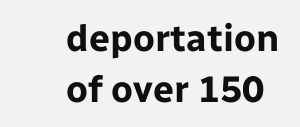deportation of over 150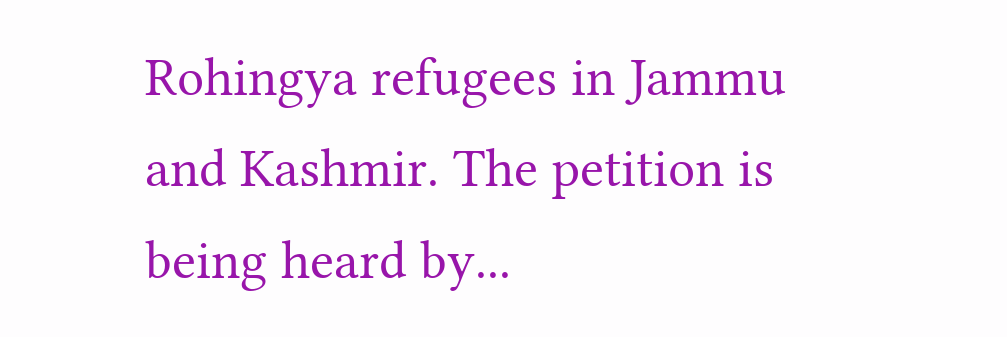Rohingya refugees in Jammu and Kashmir. The petition is being heard by...